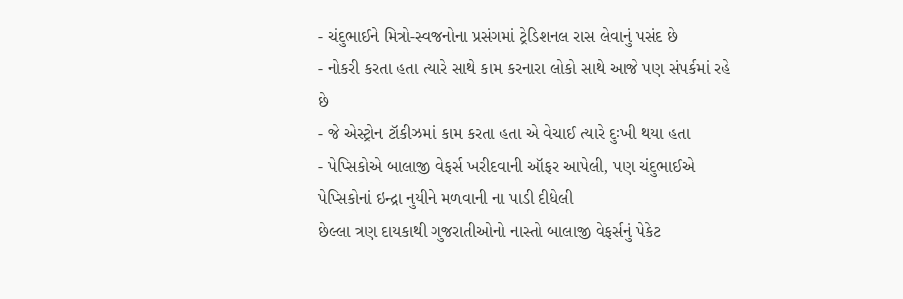- ચંદુભાઈને મિત્રો-સ્વજનોના પ્રસંગમાં ટ્રેડિશનલ રાસ લેવાનું પસંદ છે
- નોકરી કરતા હતા ત્યારે સાથે કામ કરનારા લોકો સાથે આજે પણ સંપર્કમાં રહે છે
- જે એસ્ટ્રોન ટૉકીઝમાં કામ કરતા હતા એ વેચાઈ ત્યારે દુઃખી થયા હતા
- પેપ્સિકોએ બાલાજી વેફર્સ ખરીદવાની ઑફર આપેલી, પણ ચંદુભાઈએ પેપ્સિકોનાં ઇન્દ્રા નુયીને મળવાની ના પાડી દીધેલી
છેલ્લા ત્રણ દાયકાથી ગુજરાતીઓનો નાસ્તો બાલાજી વેફર્સનું પેકેટ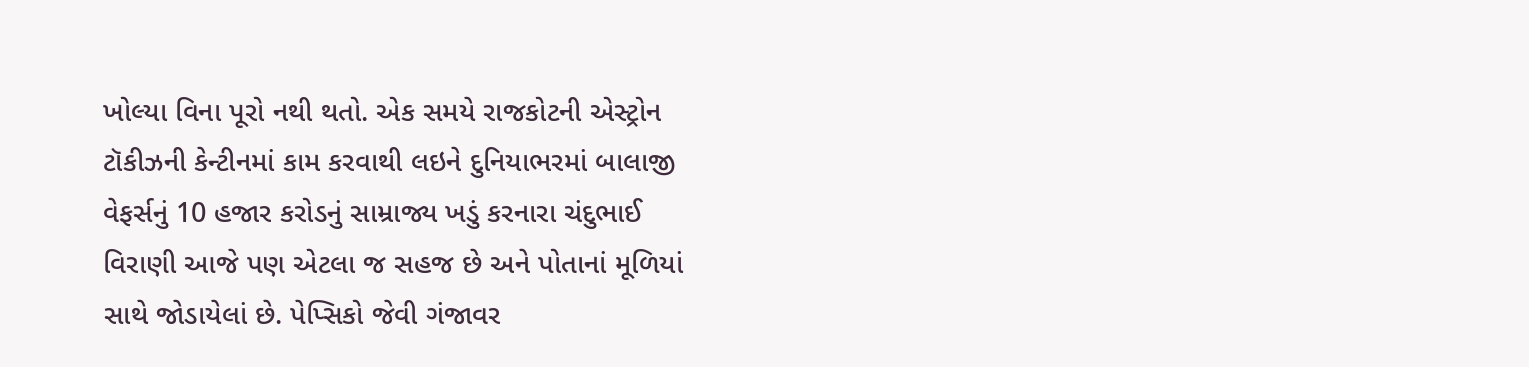ખોલ્યા વિના પૂરો નથી થતો. એક સમયે રાજકોટની એસ્ટ્રોન ટૉકીઝની કેન્ટીનમાં કામ કરવાથી લઇને દુનિયાભરમાં બાલાજી વેફર્સનું 10 હજાર કરોડનું સામ્રાજ્ય ખડું કરનારા ચંદુભાઈ વિરાણી આજે પણ એટલા જ સહજ છે અને પોતાનાં મૂળિયાં સાથે જોડાયેલાં છે. પેપ્સિકો જેવી ગંજાવર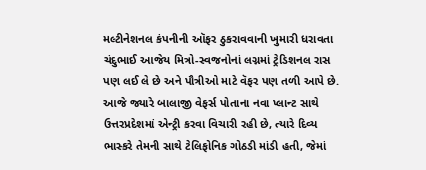મલ્ટીનેશનલ કંપનીની ઑફર ઠુકરાવવાની ખુમારી ધરાવતા ચંદુભાઈ આજેય મિત્રો-સ્વજનોનાં લગ્નમાં ટ્રેડિશનલ રાસ પણ લઈ લે છે અને પૌત્રીઓ માટે વૅફર પણ તળી આપે છે. આજે જ્યારે બાલાજી વેફર્સ પોતાના નવા પ્લાન્ટ સાથે ઉત્તરપ્રદેશમાં એન્ટ્રી કરવા વિચારી રહી છે, ત્યારે દિવ્ય ભાસ્કરે તેમની સાથે ટેલિફોનિક ગોઠડી માંડી હતી, જેમાં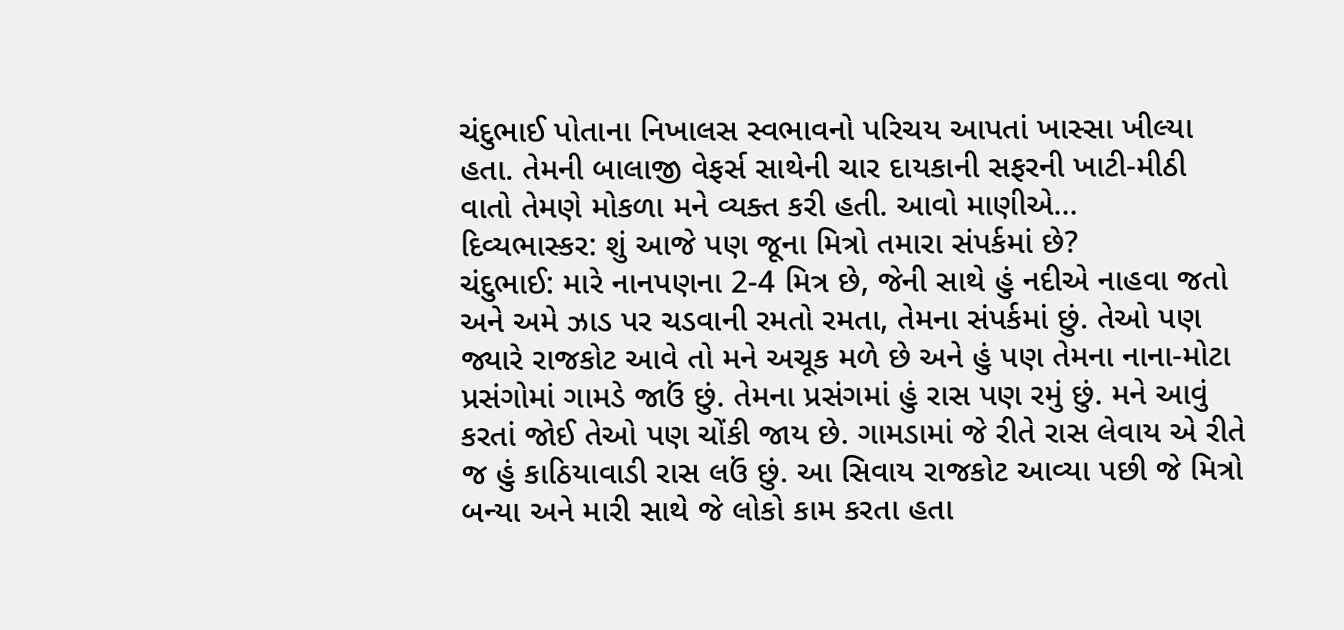ચંદુભાઈ પોતાના નિખાલસ સ્વભાવનો પરિચય આપતાં ખાસ્સા ખીલ્યા હતા. તેમની બાલાજી વેફર્સ સાથેની ચાર દાયકાની સફરની ખાટી-મીઠી વાતો તેમણે મોકળા મને વ્યક્ત કરી હતી. આવો માણીએ…
દિવ્યભાસ્કર: શું આજે પણ જૂના મિત્રો તમારા સંપર્કમાં છે?
ચંદુભાઈ: મારે નાનપણના 2-4 મિત્ર છે, જેની સાથે હું નદીએ નાહવા જતો અને અમે ઝાડ પર ચડવાની રમતો રમતા, તેમના સંપર્કમાં છું. તેઓ પણ જ્યારે રાજકોટ આવે તો મને અચૂક મળે છે અને હું પણ તેમના નાના-મોટા પ્રસંગોમાં ગામડે જાઉં છું. તેમના પ્રસંગમાં હું રાસ પણ રમું છું. મને આવું કરતાં જોઈ તેઓ પણ ચોંકી જાય છે. ગામડામાં જે રીતે રાસ લેવાય એ રીતે જ હું કાઠિયાવાડી રાસ લઉં છું. આ સિવાય રાજકોટ આવ્યા પછી જે મિત્રો બન્યા અને મારી સાથે જે લોકો કામ કરતા હતા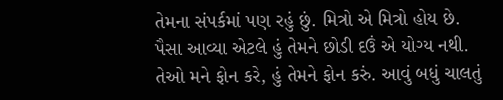તેમના સંપર્કમાં પણ રહું છું. મિત્રો એ મિત્રો હોય છે. પૈસા આવ્યા એટલે હું તેમને છોડી દઉં એ યોગ્ય નથી. તેઓ મને ફોન કરે, હું તેમને ફોન કરું. આવું બધું ચાલતું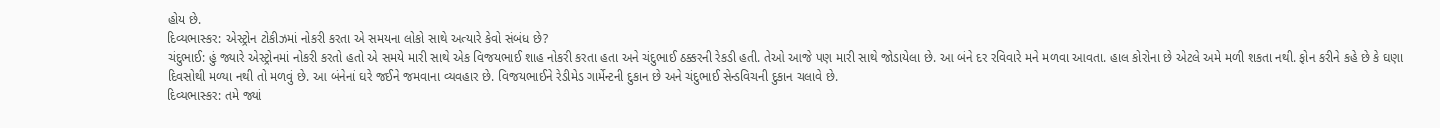હોય છે.
દિવ્યભાસ્કર: એસ્ટ્રોન ટોકીઝમાં નોકરી કરતા એ સમયના લોકો સાથે અત્યારે કેવો સંબંધ છે?
ચંદુભાઈ: હું જ્યારે એસ્ટ્રોનમાં નોકરી કરતો હતો એ સમયે મારી સાથે એક વિજયભાઈ શાહ નોકરી કરતા હતા અને ચંદુભાઈ ઠક્કરની રેકડી હતી. તેઓ આજે પણ મારી સાથે જોડાયેલા છે. આ બંને દર રવિવારે મને મળવા આવતા. હાલ કોરોના છે એટલે અમે મળી શકતા નથી. ફોન કરીને કહે છે કે ઘણા દિવસોથી મળ્યા નથી તો મળવું છે. આ બંનેનાં ઘરે જઈને જમવાના વ્યવહાર છે. વિજયભાઈને રેડીમેડ ગાર્મેન્ટની દુકાન છે અને ચંદુભાઈ સેન્ડવિચની દુકાન ચલાવે છે.
દિવ્યભાસ્કર: તમે જ્યાં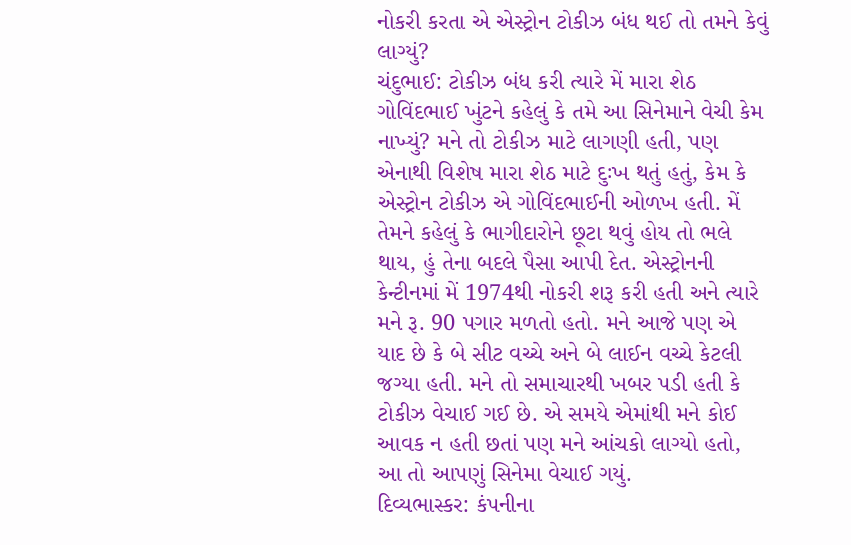નોકરી કરતા એ એસ્ટ્રોન ટોકીઝ બંધ થઈ તો તમને કેવું લાગ્યું?
ચંદુભાઈ: ટોકીઝ બંધ કરી ત્યારે મેં મારા શેઠ ગોવિંદભાઈ ખુંટને કહેલું કે તમે આ સિનેમાને વેચી કેમ નાખ્યું? મને તો ટોકીઝ માટે લાગણી હતી, પણ એનાથી વિશેષ મારા શેઠ માટે દુઃખ થતું હતું, કેમ કે એસ્ટ્રોન ટોકીઝ એ ગોવિંદભાઈની ઓળખ હતી. મેં તેમને કહેલું કે ભાગીદારોને છૂટા થવું હોય તો ભલે થાય, હું તેના બદલે પૈસા આપી દેત. એસ્ટ્રોનની કેન્ટીનમાં મેં 1974થી નોકરી શરૂ કરી હતી અને ત્યારે મને રૂ. 90 પગાર મળતો હતો. મને આજે પણ એ યાદ છે કે બે સીટ વચ્ચે અને બે લાઈન વચ્ચે કેટલી જગ્યા હતી. મને તો સમાચારથી ખબર પડી હતી કે ટોકીઝ વેચાઈ ગઈ છે. એ સમયે એમાંથી મને કોઈ આવક ન હતી છતાં પણ મને આંચકો લાગ્યો હતો, આ તો આપણું સિનેમા વેચાઈ ગયું.
દિવ્યભાસ્કર: કંપનીના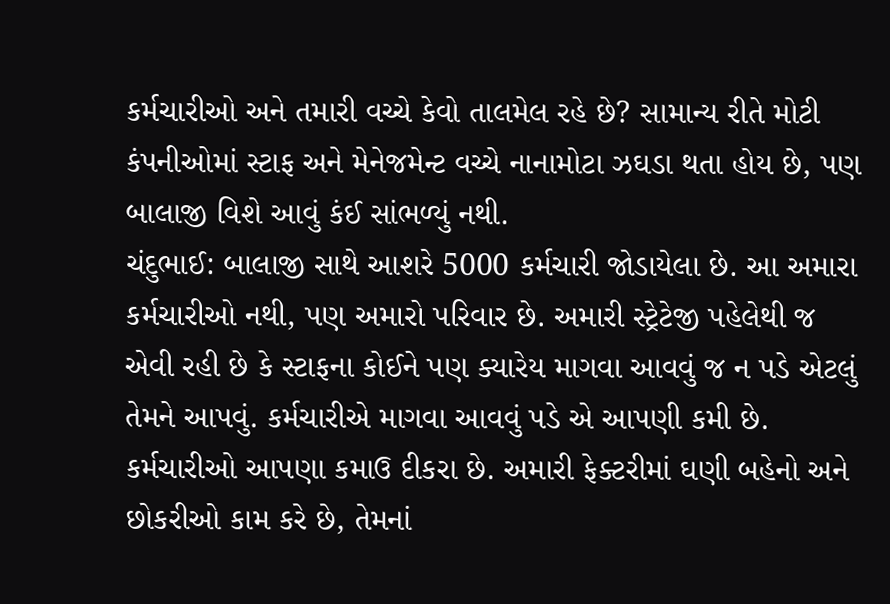કર્મચારીઓ અને તમારી વચ્ચે કેવો તાલમેલ રહે છે? સામાન્ય રીતે મોટી કંપનીઓમાં સ્ટાફ અને મેનેજમેન્ટ વચ્ચે નાનામોટા ઝઘડા થતા હોય છે, પણ બાલાજી વિશે આવું કંઈ સાંભળ્યું નથી.
ચંદુભાઈ: બાલાજી સાથે આશરે 5000 કર્મચારી જોડાયેલા છે. આ અમારા કર્મચારીઓ નથી, પણ અમારો પરિવાર છે. અમારી સ્ટ્રેટેજી પહેલેથી જ એવી રહી છે કે સ્ટાફના કોઈને પણ ક્યારેય માગવા આવવું જ ન પડે એટલું તેમને આપવું. કર્મચારીએ માગવા આવવું પડે એ આપણી કમી છે. કર્મચારીઓ આપણા કમાઉ દીકરા છે. અમારી ફેક્ટરીમાં ઘણી બહેનો અને છોકરીઓ કામ કરે છે, તેમનાં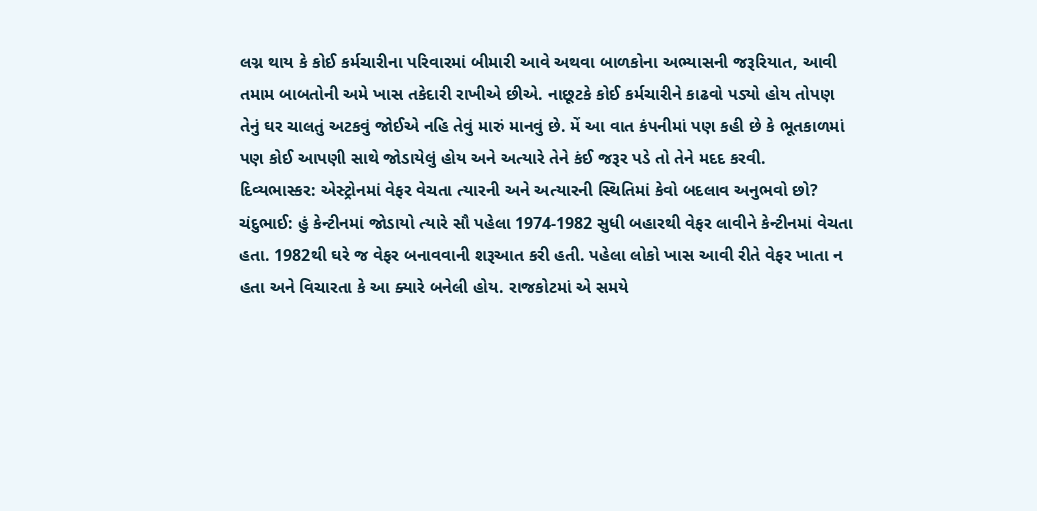લગ્ન થાય કે કોઈ કર્મચારીના પરિવારમાં બીમારી આવે અથવા બાળકોના અભ્યાસની જરૂરિયાત, આવી તમામ બાબતોની અમે ખાસ તકેદારી રાખીએ છીએ. નાછૂટકે કોઈ કર્મચારીને કાઢવો પડ્યો હોય તોપણ તેનું ઘર ચાલતું અટકવું જોઈએ નહિ તેવું મારું માનવું છે. મેં આ વાત કંપનીમાં પણ કહી છે કે ભૂતકાળમાં પણ કોઈ આપણી સાથે જોડાયેલું હોય અને અત્યારે તેને કંઈ જરૂર પડે તો તેને મદદ કરવી.
દિવ્યભાસ્કર: એસ્ટ્રોનમાં વેફર વેચતા ત્યારની અને અત્યારની સ્થિતિમાં કેવો બદલાવ અનુભવો છો?
ચંદુભાઈ: હું કેન્ટીનમાં જોડાયો ત્યારે સૌ પહેલા 1974-1982 સુધી બહારથી વેફર લાવીને કેન્ટીનમાં વેચતા હતા. 1982થી ઘરે જ વેફર બનાવવાની શરૂઆત કરી હતી. પહેલા લોકો ખાસ આવી રીતે વેફર ખાતા ન હતા અને વિચારતા કે આ ક્યારે બનેલી હોય. રાજકોટમાં એ સમયે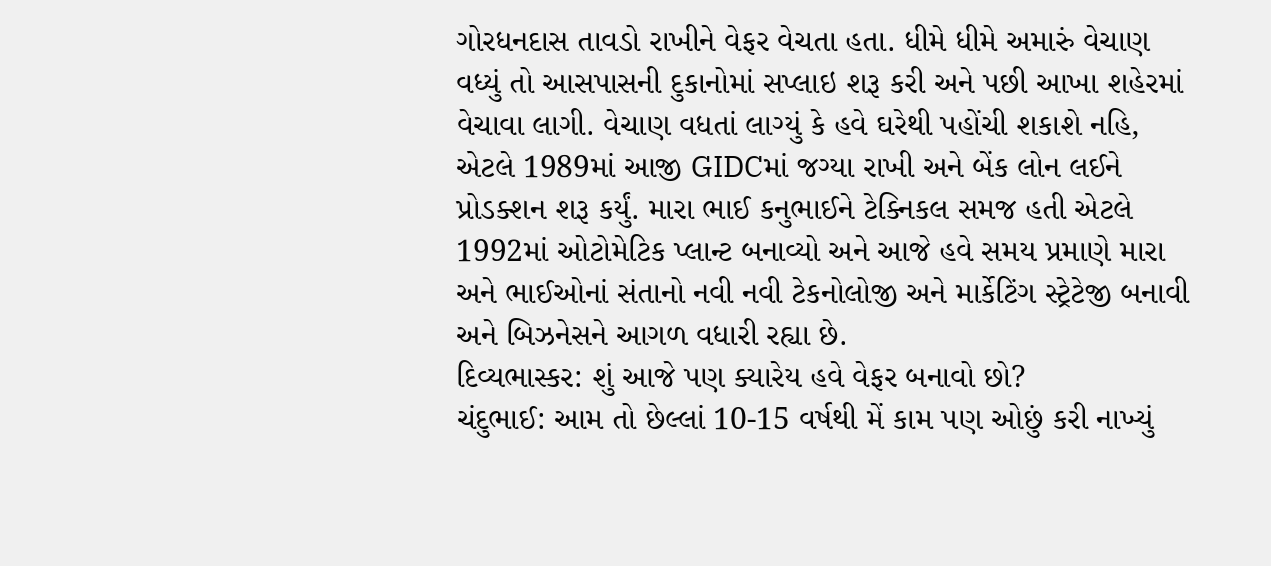ગોરધનદાસ તાવડો રાખીને વેફર વેચતા હતા. ધીમે ધીમે અમારું વેચાણ વધ્યું તો આસપાસની દુકાનોમાં સપ્લાઇ શરૂ કરી અને પછી આખા શહેરમાં વેચાવા લાગી. વેચાણ વધતાં લાગ્યું કે હવે ઘરેથી પહોંચી શકાશે નહિ, એટલે 1989માં આજી GIDCમાં જગ્યા રાખી અને બેંક લોન લઈને પ્રોડક્શન શરૂ કર્યું. મારા ભાઈ કનુભાઈને ટેક્નિકલ સમજ હતી એટલે 1992માં ઓટોમેટિક પ્લાન્ટ બનાવ્યો અને આજે હવે સમય પ્રમાણે મારા અને ભાઈઓનાં સંતાનો નવી નવી ટેકનોલોજી અને માર્કેટિંગ સ્ટ્રેટેજી બનાવી અને બિઝનેસને આગળ વધારી રહ્યા છે.
દિવ્યભાસ્કર: શું આજે પણ ક્યારેય હવે વેફર બનાવો છો?
ચંદુભાઈ: આમ તો છેલ્લાં 10-15 વર્ષથી મેં કામ પણ ઓછું કરી નાખ્યું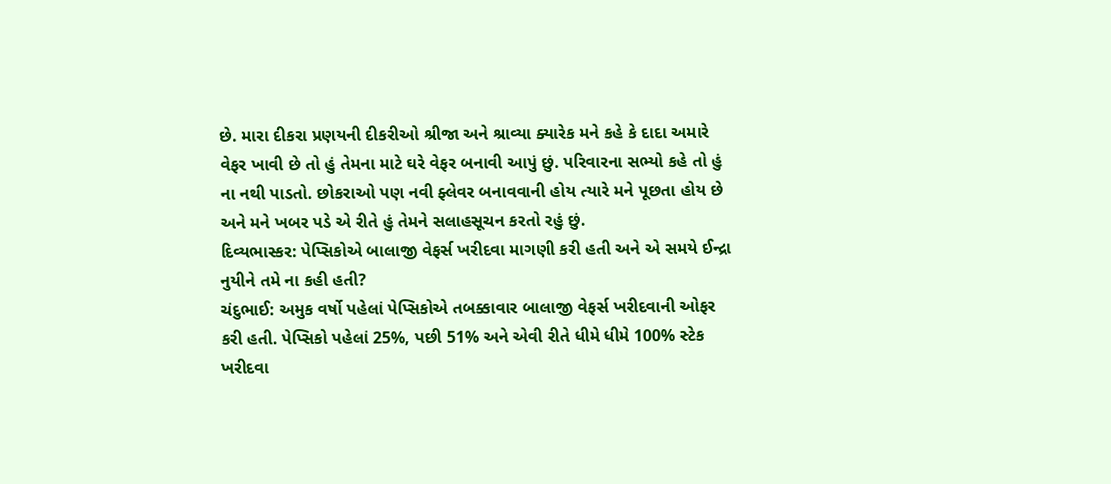છે. મારા દીકરા પ્રણયની દીકરીઓ શ્રીજા અને શ્રાવ્યા ક્યારેક મને કહે કે દાદા અમારે વેફર ખાવી છે તો હું તેમના માટે ઘરે વેફર બનાવી આપું છું. પરિવારના સભ્યો કહે તો હું ના નથી પાડતો. છોકરાઓ પણ નવી ફ્લેવર બનાવવાની હોય ત્યારે મને પૂછતા હોય છે અને મને ખબર પડે એ રીતે હું તેમને સલાહસૂચન કરતો રહું છું.
દિવ્યભાસ્કર: પેપ્સિકોએ બાલાજી વેફર્સ ખરીદવા માગણી કરી હતી અને એ સમયે ઈન્દ્રા નુયીને તમે ના કહી હતી?
ચંદુભાઈ: અમુક વર્ષો પહેલાં પેપ્સિકોએ તબક્કાવાર બાલાજી વેફર્સ ખરીદવાની ઓફર કરી હતી. પેપ્સિકો પહેલાં 25%, પછી 51% અને એવી રીતે ધીમે ધીમે 100% સ્ટેક ખરીદવા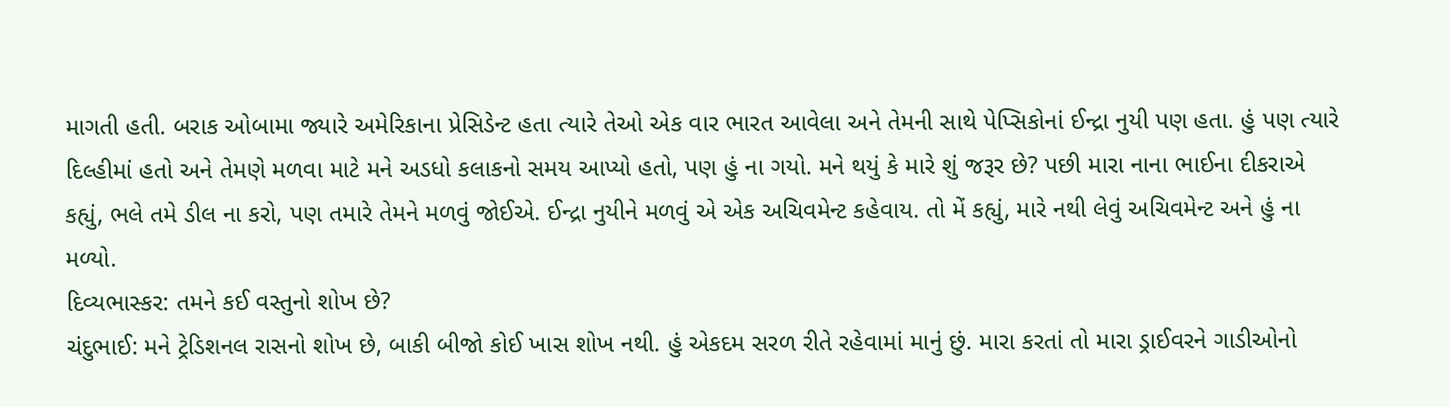માગતી હતી. બરાક ઓબામા જ્યારે અમેરિકાના પ્રેસિડેન્ટ હતા ત્યારે તેઓ એક વાર ભારત આવેલા અને તેમની સાથે પેપ્સિકોનાં ઈન્દ્રા નુયી પણ હતા. હું પણ ત્યારે દિલ્હીમાં હતો અને તેમણે મળવા માટે મને અડધો કલાકનો સમય આપ્યો હતો, પણ હું ના ગયો. મને થયું કે મારે શું જરૂર છે? પછી મારા નાના ભાઈના દીકરાએ કહ્યું, ભલે તમે ડીલ ના કરો, પણ તમારે તેમને મળવું જોઈએ. ઈન્દ્રા નુયીને મળવું એ એક અચિવમેન્ટ કહેવાય. તો મેં કહ્યું, મારે નથી લેવું અચિવમેન્ટ અને હું ના મળ્યો.
દિવ્યભાસ્કર: તમને કઈ વસ્તુનો શોખ છે?
ચંદુભાઈ: મને ટ્રેડિશનલ રાસનો શોખ છે, બાકી બીજો કોઈ ખાસ શોખ નથી. હું એકદમ સરળ રીતે રહેવામાં માનું છું. મારા કરતાં તો મારા ડ્રાઈવરને ગાડીઓનો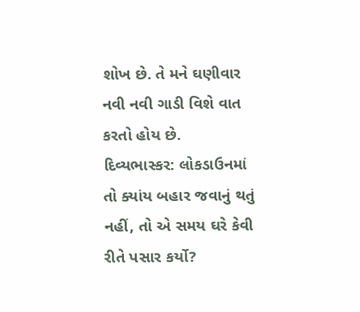શોખ છે. તે મને ઘણીવાર નવી નવી ગાડી વિશે વાત કરતો હોય છે.
દિવ્યભાસ્કર: લોકડાઉનમાં તો ક્યાંય બહાર જવાનું થતું નહીં, તો એ સમય ઘરે કેવી રીતે પસાર કર્યો?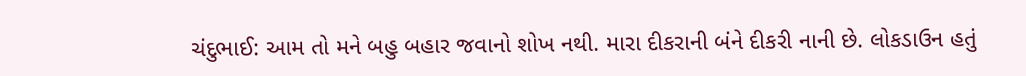ચંદુભાઈ: આમ તો મને બહુ બહાર જવાનો શોખ નથી. મારા દીકરાની બંને દીકરી નાની છે. લોકડાઉન હતું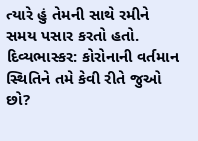ત્યારે હું તેમની સાથે રમીને સમય પસાર કરતો હતો.
દિવ્યભાસ્કર: કોરોનાની વર્તમાન સ્થિતિને તમે કેવી રીતે જુઓ છો?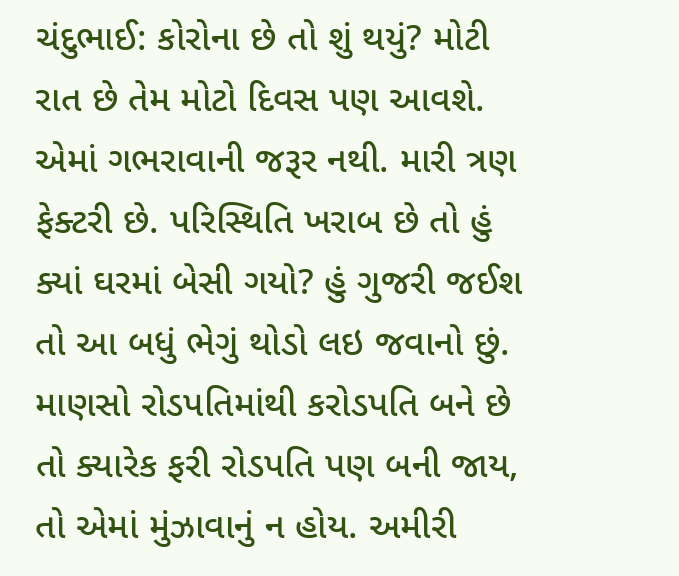ચંદુભાઈ: કોરોના છે તો શું થયું? મોટી રાત છે તેમ મોટો દિવસ પણ આવશે. એમાં ગભરાવાની જરૂર નથી. મારી ત્રણ ફેક્ટરી છે. પરિસ્થિતિ ખરાબ છે તો હું ક્યાં ઘરમાં બેસી ગયો? હું ગુજરી જઈશ તો આ બધું ભેગું થોડો લઇ જવાનો છું. માણસો રોડપતિમાંથી કરોડપતિ બને છે તો ક્યારેક ફરી રોડપતિ પણ બની જાય, તો એમાં મુંઝાવાનું ન હોય. અમીરી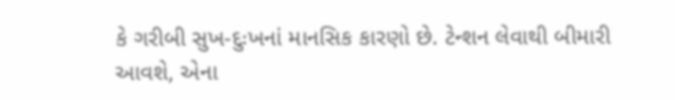કે ગરીબી સુખ-દુઃખનાં માનસિક કારણો છે. ટેન્શન લેવાથી બીમારી આવશે, એના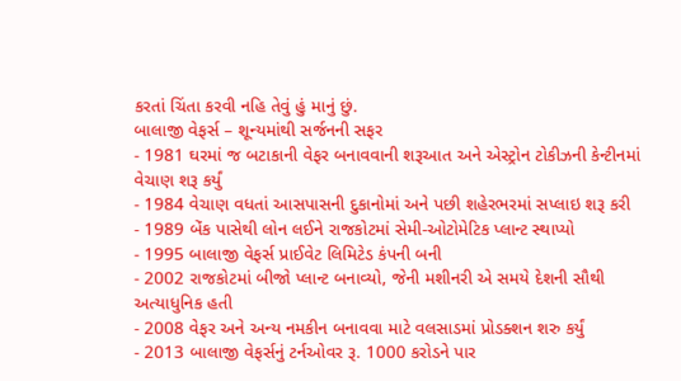કરતાં ચિંતા કરવી નહિ તેવું હું માનું છું.
બાલાજી વેફર્સ – શૂન્યમાંથી સર્જનની સફર
- 1981 ઘરમાં જ બટાકાની વેફર બનાવવાની શરૂઆત અને એસ્ટ્રોન ટોકીઝની કેન્ટીનમાં વેચાણ શરૂ કર્યું
- 1984 વેચાણ વધતાં આસપાસની દુકાનોમાં અને પછી શહેરભરમાં સપ્લાઇ શરૂ કરી
- 1989 બેંક પાસેથી લોન લઈને રાજકોટમાં સેમી-ઓટોમેટિક પ્લાન્ટ સ્થાપ્યો
- 1995 બાલાજી વેફર્સ પ્રાઈવેટ લિમિટેડ કંપની બની
- 2002 રાજકોટમાં બીજો પ્લાન્ટ બનાવ્યો, જેની મશીનરી એ સમયે દેશની સૌથી અત્યાધુનિક હતી
- 2008 વેફર અને અન્ય નમકીન બનાવવા માટે વલસાડમાં પ્રોડક્શન શરુ કર્યું
- 2013 બાલાજી વેફર્સનું ટર્નઓવર રૂ. 1000 કરોડને પાર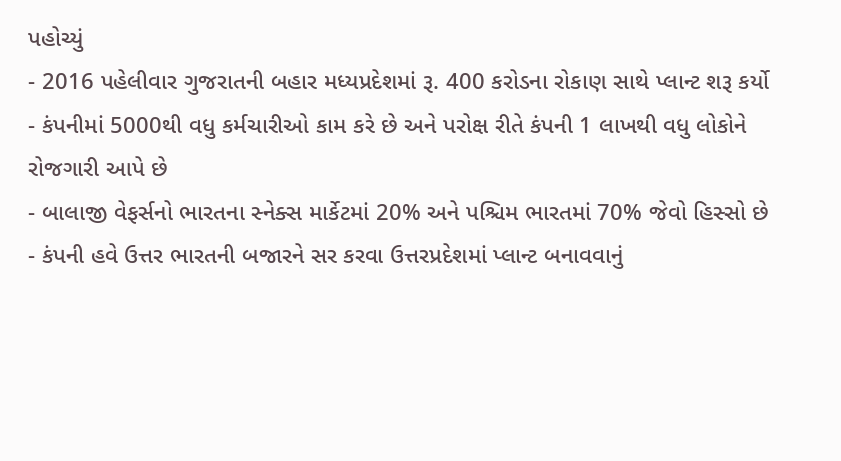પહોચ્યું
- 2016 પહેલીવાર ગુજરાતની બહાર મધ્યપ્રદેશમાં રૂ. 400 કરોડના રોકાણ સાથે પ્લાન્ટ શરૂ કર્યો
- કંપનીમાં 5000થી વધુ કર્મચારીઓ કામ કરે છે અને પરોક્ષ રીતે કંપની 1 લાખથી વધુ લોકોને રોજગારી આપે છે
- બાલાજી વેફર્સનો ભારતના સ્નેક્સ માર્કેટમાં 20% અને પશ્ચિમ ભારતમાં 70% જેવો હિસ્સો છે
- કંપની હવે ઉત્તર ભારતની બજારને સર કરવા ઉત્તરપ્રદેશમાં પ્લાન્ટ બનાવવાનું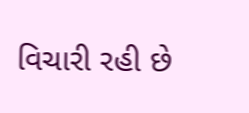વિચારી રહી છે